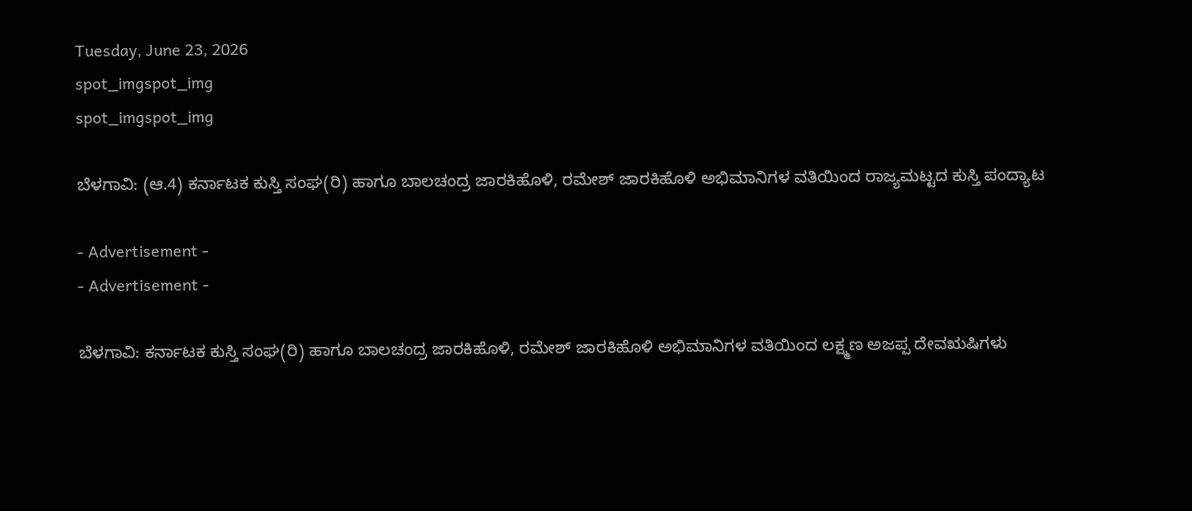Tuesday, June 23, 2026
spot_imgspot_img
spot_imgspot_img

ಬೆಳಗಾವಿ: (ಆ.4) ಕರ್ನಾಟಕ ಕುಸ್ತಿ ಸಂಘ(ರಿ) ಹಾಗೂ ಬಾಲಚಂದ್ರ ಜಾರಕಿಹೊಳಿ, ರಮೇಶ್ ಜಾರಕಿಹೊಳಿ ಅಭಿಮಾನಿಗಳ ವತಿಯಿಂದ ರಾಜ್ಯಮಟ್ಟದ ಕುಸ್ತಿ ಪಂದ್ಯಾಟ

- Advertisement -
- Advertisement -

ಬೆಳಗಾವಿ: ಕರ್ನಾಟಕ ಕುಸ್ತಿ ಸಂಘ(ರಿ) ಹಾಗೂ ಬಾಲಚಂದ್ರ ಜಾರಕಿಹೊಳಿ, ರಮೇಶ್ ಜಾರಕಿಹೊಳಿ ಅಭಿಮಾನಿಗಳ ವತಿಯಿಂದ ಲಕ್ಷ್ಮಣ ಅಜಪ್ಪ ದೇವಋಷಿಗಳು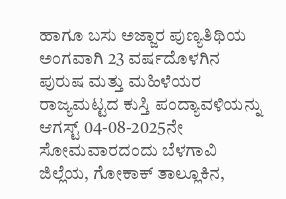ಹಾಗೂ ಬಸು ಅಜ್ಜಾರ ಪುಣ್ಯತಿಥಿಯ ಅಂಗವಾಗಿ 23 ವರ್ಷದೊಳಗಿನ ಪುರುಷ ಮತ್ತು ಮಹಿಳೆಯರ ರಾಜ್ಯಮಟ್ಟದ ಕುಸ್ತಿ ಪಂದ್ಯಾವಳಿಯನ್ನು ಆಗಸ್ಟ್‌‌ 04-08-2025ನೇ ಸೋಮವಾರದಂದು ಬೆಳಗಾವಿ ಜಿಲ್ಲೆಯ, ಗೋಕಾಕ್ ತಾಲ್ಲೂಕಿನ,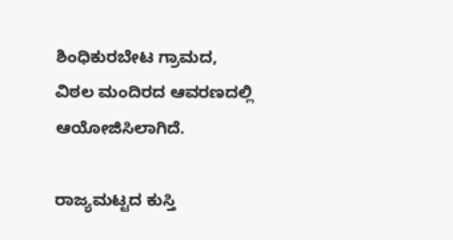ಶಿಂಧಿಕುರಬೇಟ ಗ್ರಾಮದ, ವಿಠಲ ಮಂದಿರದ ಆವರಣದಲ್ಲಿ ಆಯೋಜಿಸಿಲಾಗಿದೆ.

ರಾಜ್ಯಮಟ್ಟದ ಕುಸ್ತಿ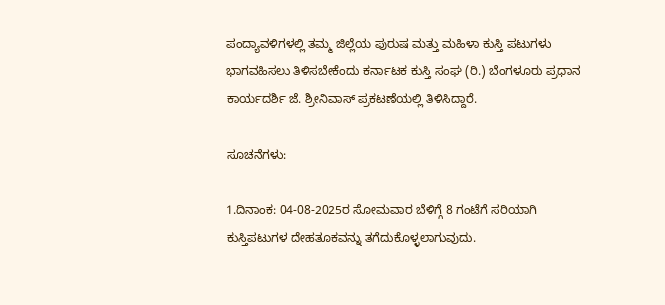ಪಂದ್ಯಾವಳಿಗಳಲ್ಲಿ ತಮ್ಮ ಜಿಲ್ಲೆಯ ಪುರುಷ ಮತ್ತು ಮಹಿಳಾ ಕುಸ್ತಿ ಪಟುಗಳು ಭಾಗವಹಿಸಲು ತಿಳಿಸಬೇಕೆಂದು ಕರ್ನಾಟಕ ಕುಸ್ತಿ ಸಂಘ (ರಿ.) ಬೆಂಗಳೂರು ಪ್ರಧಾನ ಕಾರ್ಯದರ್ಶಿ ಜೆ. ಶ್ರೀನಿವಾಸ್ ಪ್ರಕಟಣೆಯಲ್ಲಿ ತಿಳಿಸಿದ್ದಾರೆ.

ಸೂಚನೆಗಳು:

1.ದಿನಾಂಕ: 04-08-2025ರ ಸೋಮವಾರ ಬೆಳಿಗ್ಗೆ 8 ಗಂಟೆಗೆ ಸರಿಯಾಗಿ ಕುಸ್ತಿಪಟುಗಳ ದೇಹತೂಕವನ್ನು ತಗೆದುಕೊಳ್ಳಲಾಗುವುದು.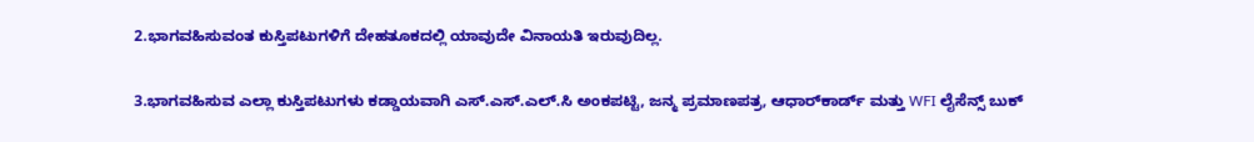2.ಭಾಗವಹಿಸುವಂತ ಕುಸ್ತಿಪಟುಗಳಿಗೆ ದೇಹತೂಕದಲ್ಲಿ ಯಾವುದೇ ವಿನಾಯತಿ ಇರುವುದಿಲ್ಲ.

3.ಭಾಗವಹಿಸುವ ಎಲ್ಲಾ ಕುಸ್ತಿಪಟುಗಳು ಕಡ್ಡಾಯವಾಗಿ ಎಸ್.ಎಸ್.ಎಲ್.ಸಿ ಅಂಕಪಟ್ಟಿ, ಜನ್ಮ ಪ್ರಮಾಣಪತ್ರ, ಆಧಾರ್‌ಕಾರ್ಡ್ ಮತ್ತು WFI ಲೈಸೆನ್ಸ್ ಬುಕ್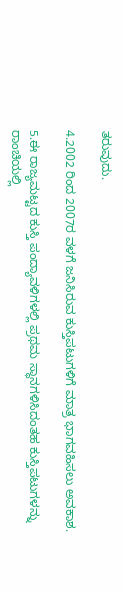ತರುವುದು.

4.2002 ರಿಂದ 2007ರ ವಳಗೆ ಜನಿಸಿರುವ ಕುಸ್ತಿಪಟುಗಳಿಗೆ ಮಾತ್ರ ಭಾಗವಹಿಸಲು ಅವಕಾಶ.

5.ಈ ರಾಜ್ಯಮಟ್ಟದ ಕುಸ್ತಿ ಪಂದ್ಯಾವಳಿಗಳಲ್ಲಿ ಪ್ರಥಮ ಸ್ಥಾನಗಳಿಸಿದಂತಹ ಕುಸ್ತಿಪಟುಗಳನ್ನು ರಾಂಚಿಯಲ್ಲಿ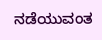ನಡೆಯುವಂತ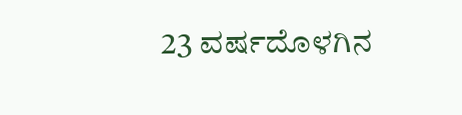23 ವರ್ಷದೊಳಗಿನ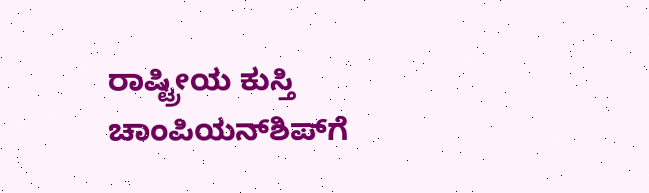ರಾಷ್ಟ್ರೀಯ ಕುಸ್ತಿ ಚಾಂಪಿಯನ್‌ಶಿಪ್‌ಗೆ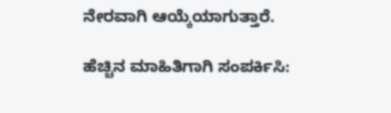ನೇರವಾಗಿ ಆಯ್ಕೆಯಾಗುತ್ತಾರೆ.

ಹೆಚ್ಚಿನ ಮಾಹಿತಿಗಾಗಿ ಸಂಪರ್ಕಿಸಿ: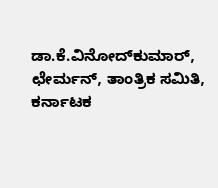ಡಾ.ಕೆ.ವಿನೋದ್‌ಕುಮಾ‌ರ್,
ಛೇರ್ಮನ್, ತಾಂತ್ರಿಕ ಸಮಿತಿ, ಕರ್ನಾಟಕ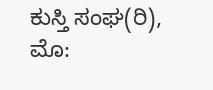ಕುಸ್ತಿ ಸಂಘ(ರಿ),
ಮೊ: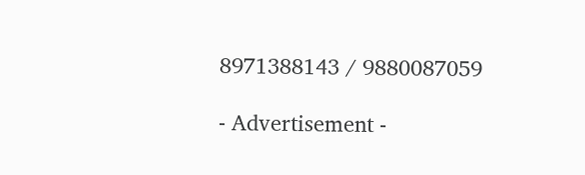8971388143 / 9880087059

- Advertisement -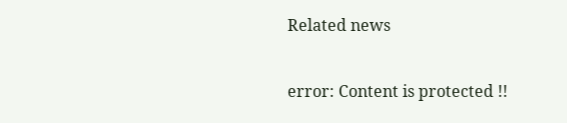Related news

error: Content is protected !!